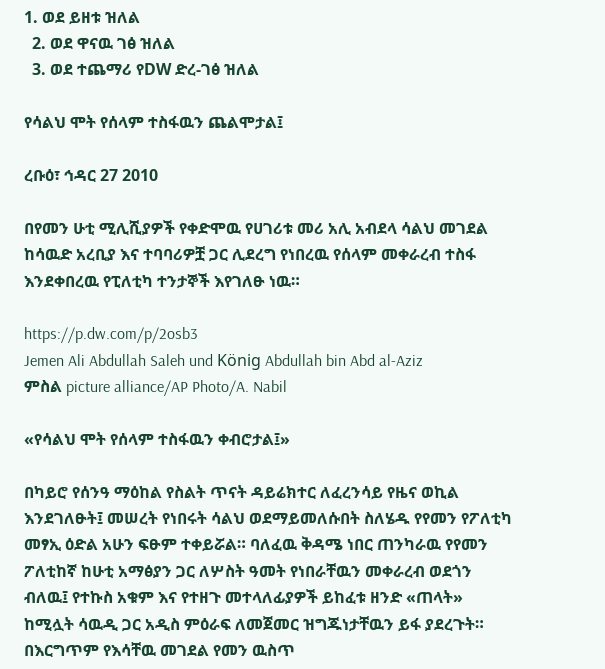1. ወደ ይዘቱ ዝለል
  2. ወደ ዋናዉ ገፅ ዝለል
  3. ወደ ተጨማሪ የDW ድረ-ገፅ ዝለል

የሳልህ ሞት የሰላም ተስፋዉን ጨልሞታል፤

ረቡዕ፣ ኅዳር 27 2010

በየመን ሁቲ ሚሊሺያዎች የቀድሞዉ የሀገሪቱ መሪ አሊ አብደላ ሳልህ መገደል ከሳዉድ አረቢያ እና ተባባሪዎቿ ጋር ሊደረግ የነበረዉ የሰላም መቀራረብ ተስፋ እንደቀበረዉ የፒለቲካ ተንታኞች እየገለፁ ነዉ።

https://p.dw.com/p/2osb3
Jemen Ali Abdullah Saleh und König Abdullah bin Abd al-Aziz
ምስል picture alliance/AP Photo/A. Nabil

«የሳልህ ሞት የሰላም ተስፋዉን ቀብሮታል፤»

በካይሮ የሰንዓ ማዕከል የስልት ጥናት ዳይሬክተር ለፈረንሳይ የዜና ወኪል እንደገለፁት፤ መሠረት የነበሩት ሳልህ ወደማይመለሱበት ስለሄዱ የየመን የፖለቲካ መፃኢ ዕድል አሁን ፍፁም ተቀይሯል። ባለፈዉ ቅዳሜ ነበር ጠንካራዉ የየመን ፖለቲከኛ ከሁቲ አማፅያን ጋር ለሦስት ዓመት የነበራቸዉን መቀራረብ ወደጎን ብለዉ፤ የተኩስ አቁም እና የተዘጉ መተላለፊያዎች ይከፈቱ ዘንድ «ጠላት» ከሚሏት ሳዉዲ ጋር አዲስ ምዕራፍ ለመጀመር ዝግጁነታቸዉን ይፋ ያደረጉት። በእርግጥም የእሳቸዉ መገደል የመን ዉስጥ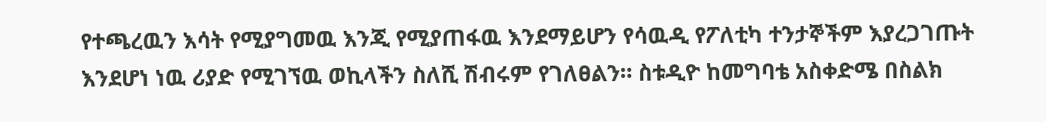የተጫረዉን እሳት የሚያግመዉ እንጂ የሚያጠፋዉ እንደማይሆን የሳዉዲ የፖለቲካ ተንታኞችም እያረጋገጡት እንደሆነ ነዉ ሪያድ የሚገኘዉ ወኪላችን ስለሺ ሽብሩም የገለፀልን። ስቱዲዮ ከመግባቴ አስቀድሜ በስልክ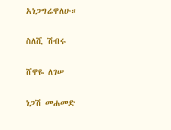አነጋግሬዋለሁ።

ስለሺ ሽብሩ

ሸዋዬ ለገሠ

ነጋሽ መሐመድ